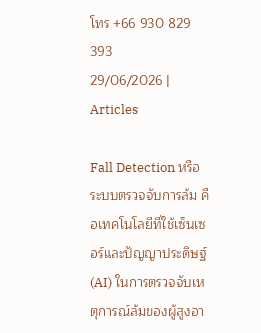โทร +66 930 829 393
29/06/2026 | Articles

Fall Detection หรือระบบตรวจจับการล้ม คือเทคโนโลยีที่ใช้เซ็นเซอร์และปัญญาประดิษฐ์ (AI) ในการตรวจจับเหตุการณ์ล้มของผู้สูงอา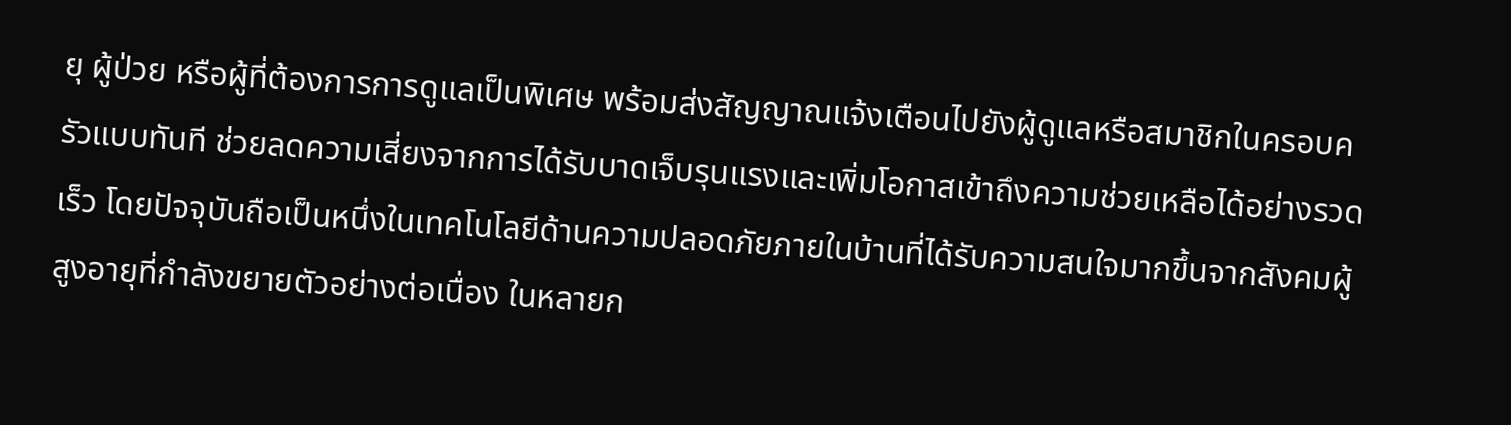ยุ ผู้ป่วย หรือผู้ที่ต้องการการดูแลเป็นพิเศษ พร้อมส่งสัญญาณแจ้งเตือนไปยังผู้ดูแลหรือสมาชิกในครอบครัวแบบทันที ช่วยลดความเสี่ยงจากการได้รับบาดเจ็บรุนแรงและเพิ่มโอกาสเข้าถึงความช่วยเหลือได้อย่างรวดเร็ว โดยปัจจุบันถือเป็นหนึ่งในเทคโนโลยีด้านความปลอดภัยภายในบ้านที่ได้รับความสนใจมากขึ้นจากสังคมผู้สูงอายุที่กำลังขยายตัวอย่างต่อเนื่อง ในหลายก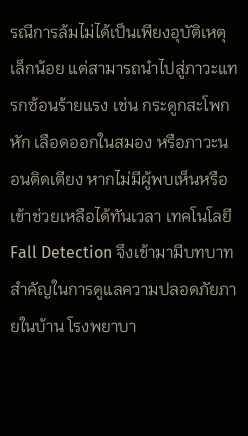รณีการล้มไม่ได้เป็นเพียงอุบัติเหตุเล็กน้อย แต่สามารถนำไปสู่ภาวะแทรกซ้อนร้ายแรง เช่น กระดูกสะโพกหัก เลือดออกในสมอง หรือภาวะนอนติดเตียง หากไม่มีผู้พบเห็นหรือเข้าช่วยเหลือได้ทันเวลา เทคโนโลยี Fall Detection จึงเข้ามามีบทบาทสำคัญในการดูแลความปลอดภัยภายในบ้าน โรงพยาบา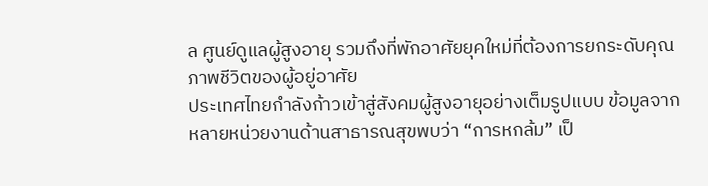ล ศูนย์ดูแลผู้สูงอายุ รวมถึงที่พักอาศัยยุคใหม่ที่ต้องการยกระดับคุณภาพชีวิตของผู้อยู่อาศัย
ประเทศไทยกำลังก้าวเข้าสู่สังคมผู้สูงอายุอย่างเต็มรูปแบบ ข้อมูลจากหลายหน่วยงานด้านสาธารณสุขพบว่า “การหกล้ม” เป็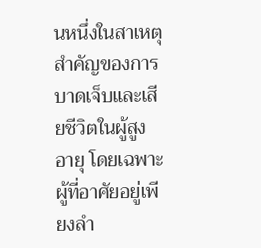นหนึ่งในสาเหตุสำคัญของการบาดเจ็บและเสียชีวิตในผู้สูงอายุ โดยเฉพาะผู้ที่อาศัยอยู่เพียงลำ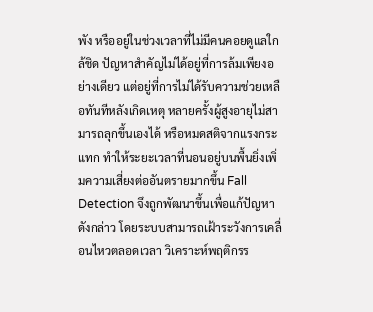พัง หรืออยู่ในช่วงเวลาที่ไม่มีคนคอยดูแลใกล้ชิด ปัญหาสำคัญไม่ได้อยู่ที่การล้มเพียงอย่างเดียว แต่อยู่ที่การไม่ได้รับความช่วยเหลือทันทีหลังเกิดเหตุ หลายครั้งผู้สูงอายุไม่สามารถลุกขึ้นเองได้ หรือหมดสติจากแรงกระแทก ทำให้ระยะเวลาที่นอนอยู่บนพื้นยิ่งเพิ่มความเสี่ยงต่ออันตรายมากขึ้น Fall Detection จึงถูกพัฒนาขึ้นเพื่อแก้ปัญหาดังกล่าว โดยระบบสามารถเฝ้าระวังการเคลื่อนไหวตลอดเวลา วิเคราะห์พฤติกรร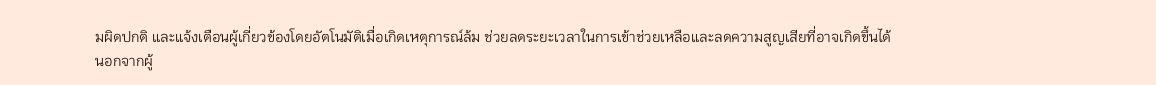มผิดปกติ และแจ้งเตือนผู้เกี่ยวข้องโดยอัตโนมัติเมื่อเกิดเหตุการณ์ล้ม ช่วยลดระยะเวลาในการเข้าช่วยเหลือและลดความสูญเสียที่อาจเกิดขึ้นได้
นอกจากผู้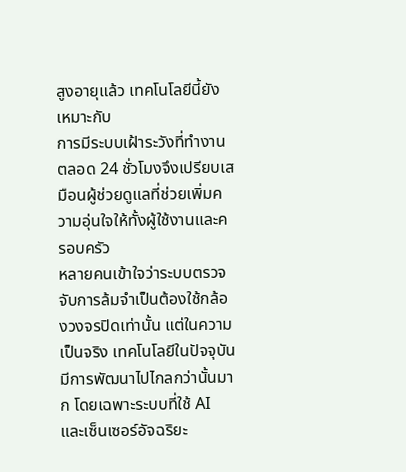สูงอายุแล้ว เทคโนโลยีนี้ยังเหมาะกับ
การมีระบบเฝ้าระวังที่ทำงานตลอด 24 ชั่วโมงจึงเปรียบเสมือนผู้ช่วยดูแลที่ช่วยเพิ่มความอุ่นใจให้ทั้งผู้ใช้งานและครอบครัว
หลายคนเข้าใจว่าระบบตรวจจับการล้มจำเป็นต้องใช้กล้องวงจรปิดเท่านั้น แต่ในความเป็นจริง เทคโนโลยีในปัจจุบันมีการพัฒนาไปไกลกว่านั้นมาก โดยเฉพาะระบบที่ใช้ AI และเซ็นเซอร์อัจฉริยะ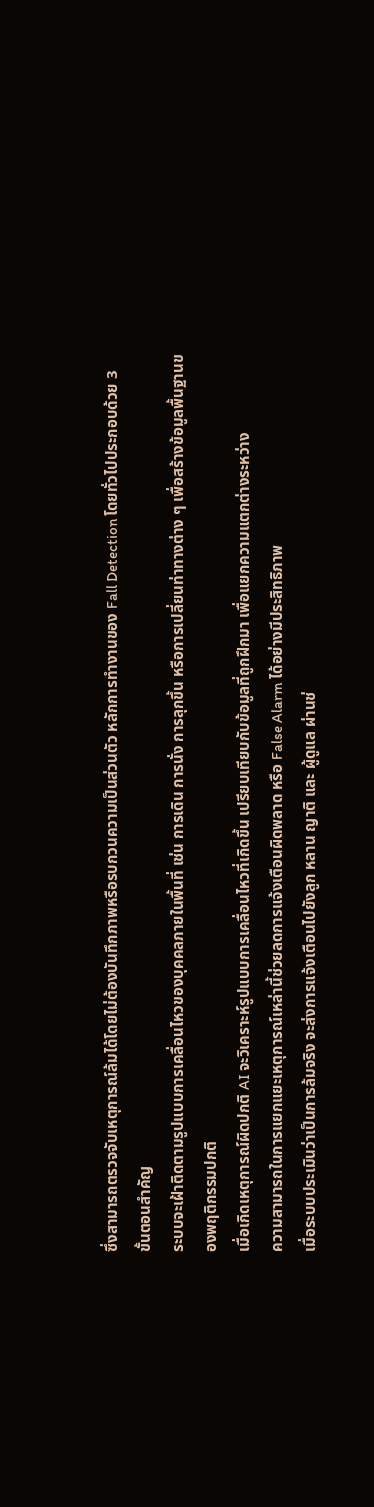ซึ่งสามารถตรวจจับเหตุการณ์ล้มได้โดยไม่ต้องบันทึกภาพหรือรบกวนความเป็นส่วนตัว หลักการทำงานของ Fall Detection โดยทั่วไปประกอบด้วย 3 ขั้นตอนสำคัญ
ระบบจะเฝ้าติดตามรูปแบบการเคลื่อนไหวของบุคคลภายในพื้นที่ เช่น การเดิน การนั่ง การลุกขึ้น หรือการเปลี่ยนท่าทางต่าง ๆ เพื่อสร้างข้อมูลพื้นฐานของพฤติกรรมปกติ
เมื่อเกิดเหตุการณ์ผิดปกติ AI จะวิเคราะห์รูปแบบการเคลื่อนไหวที่เกิดขึ้น เปรียบเทียบกับข้อมูลที่ถูกฝึกมา เพื่อแยกความแตกต่างระหว่าง
ความสามารถในการแยกแยะเหตุการณ์เหล่านี้ช่วยลดการแจ้งเตือนผิดพลาด หรือ False Alarm ได้อย่างมีประสิทธิภาพ
เมื่อระบบประเมินว่าเป็นการล้มจริง จะส่งการแจ้งเตือนไปยังลูก หลาน ญาติ และ ผู้ดูแล ผ่านช่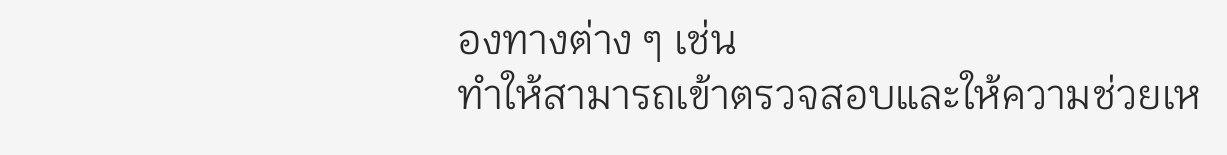องทางต่าง ๆ เช่น
ทำให้สามารถเข้าตรวจสอบและให้ความช่วยเห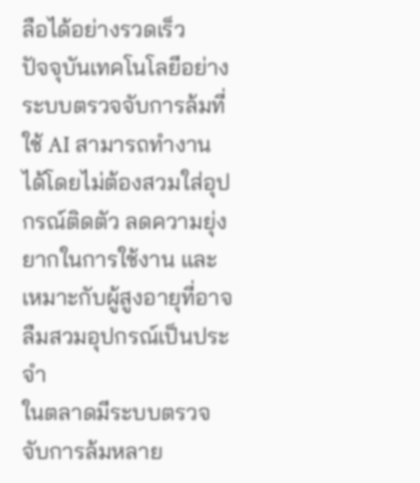ลือได้อย่างรวดเร็ว
ปัจจุบันเทคโนโลยีอย่างระบบตรวจจับการล้มที่ใช้ AI สามารถทำงานได้โดยไม่ต้องสวมใส่อุปกรณ์ติดตัว ลดความยุ่งยากในการใช้งาน และเหมาะกับผู้สูงอายุที่อาจลืมสวมอุปกรณ์เป็นประจำ
ในตลาดมีระบบตรวจจับการล้มหลาย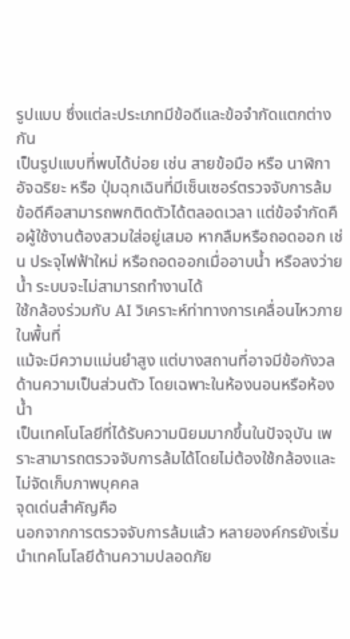รูปแบบ ซึ่งแต่ละประเภทมีข้อดีและข้อจำกัดแตกต่างกัน
เป็นรูปแบบที่พบได้บ่อย เช่น สายข้อมือ หรือ นาฬิกาอัจฉริยะ หรือ ปุ่มฉุกเฉินที่มีเซ็นเซอร์ตรวจจับการล้ม
ข้อดีคือสามารถพกติดตัวได้ตลอดเวลา แต่ข้อจำกัดคือผู้ใช้งานต้องสวมใส่อยู่เสมอ หากลืมหรือถอดออก เช่น ประจุไฟฟ้าใหม่ หรือถอดออกเมื่ออาบน้ำ หรือลงว่ายน้ำ ระบบจะไม่สามารถทำงานได้
ใช้กล้องร่วมกับ AI วิเคราะห์ท่าทางการเคลื่อนไหวภายในพื้นที่
แม้จะมีความแม่นยำสูง แต่บางสถานที่อาจมีข้อกังวลด้านความเป็นส่วนตัว โดยเฉพาะในห้องนอนหรือห้องน้ำ
เป็นเทคโนโลยีที่ได้รับความนิยมมากขึ้นในปัจจุบัน เพราะสามารถตรวจจับการล้มได้โดยไม่ต้องใช้กล้องและไม่จัดเก็บภาพบุคคล
จุดเด่นสำคัญคือ
นอกจากการตรวจจับการล้มแล้ว หลายองค์กรยังเริ่มนำเทคโนโลยีด้านความปลอดภัย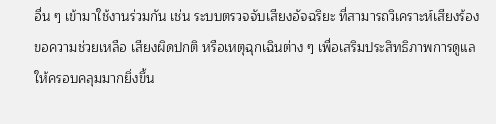อื่น ๆ เข้ามาใช้งานร่วมกัน เช่น ระบบตรวจจับเสียงอัจฉริยะ ที่สามารถวิเคราะห์เสียงร้องขอความช่วยเหลือ เสียงผิดปกติ หรือเหตุฉุกเฉินต่าง ๆ เพื่อเสริมประสิทธิภาพการดูแลให้ครอบคลุมมากยิ่งขึ้น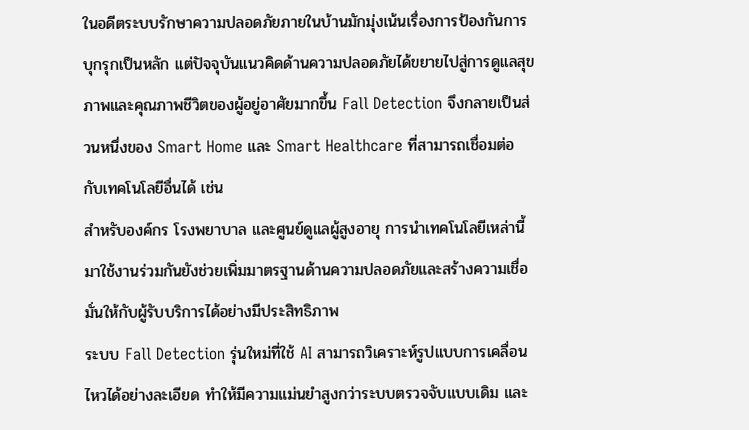ในอดีตระบบรักษาความปลอดภัยภายในบ้านมักมุ่งเน้นเรื่องการป้องกันการบุกรุกเป็นหลัก แต่ปัจจุบันแนวคิดด้านความปลอดภัยได้ขยายไปสู่การดูแลสุขภาพและคุณภาพชีวิตของผู้อยู่อาศัยมากขึ้น Fall Detection จึงกลายเป็นส่วนหนึ่งของ Smart Home และ Smart Healthcare ที่สามารถเชื่อมต่อกับเทคโนโลยีอื่นได้ เช่น
สำหรับองค์กร โรงพยาบาล และศูนย์ดูแลผู้สูงอายุ การนำเทคโนโลยีเหล่านี้มาใช้งานร่วมกันยังช่วยเพิ่มมาตรฐานด้านความปลอดภัยและสร้างความเชื่อมั่นให้กับผู้รับบริการได้อย่างมีประสิทธิภาพ
ระบบ Fall Detection รุ่นใหม่ที่ใช้ AI สามารถวิเคราะห์รูปแบบการเคลื่อนไหวได้อย่างละเอียด ทำให้มีความแม่นยำสูงกว่าระบบตรวจจับแบบเดิม และ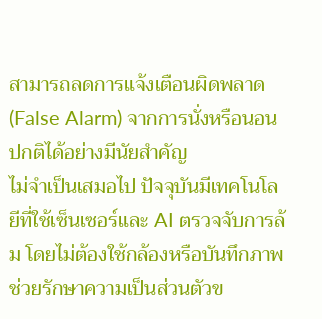สามารถลดการแจ้งเตือนผิดพลาด (False Alarm) จากการนั่งหรือนอนปกติได้อย่างมีนัยสำคัญ
ไม่จำเป็นเสมอไป ปัจจุบันมีเทคโนโลยีที่ใช้เซ็นเซอร์และ AI ตรวจจับการล้ม โดยไม่ต้องใช้กล้องหรือบันทึกภาพ ช่วยรักษาความเป็นส่วนตัวข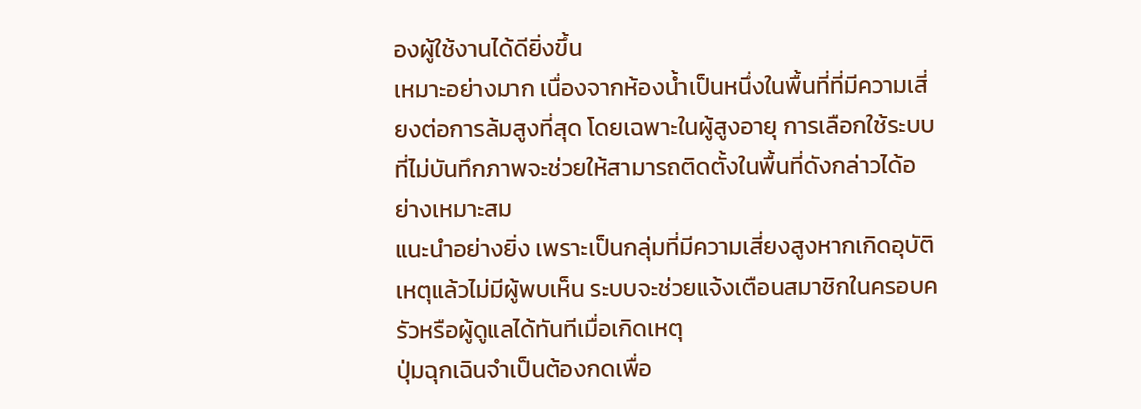องผู้ใช้งานได้ดียิ่งขึ้น
เหมาะอย่างมาก เนื่องจากห้องน้ำเป็นหนึ่งในพื้นที่ที่มีความเสี่ยงต่อการล้มสูงที่สุด โดยเฉพาะในผู้สูงอายุ การเลือกใช้ระบบที่ไม่บันทึกภาพจะช่วยให้สามารถติดตั้งในพื้นที่ดังกล่าวได้อย่างเหมาะสม
แนะนำอย่างยิ่ง เพราะเป็นกลุ่มที่มีความเสี่ยงสูงหากเกิดอุบัติเหตุแล้วไม่มีผู้พบเห็น ระบบจะช่วยแจ้งเตือนสมาชิกในครอบครัวหรือผู้ดูแลได้ทันทีเมื่อเกิดเหตุ
ปุ่มฉุกเฉินจำเป็นต้องกดเพื่อ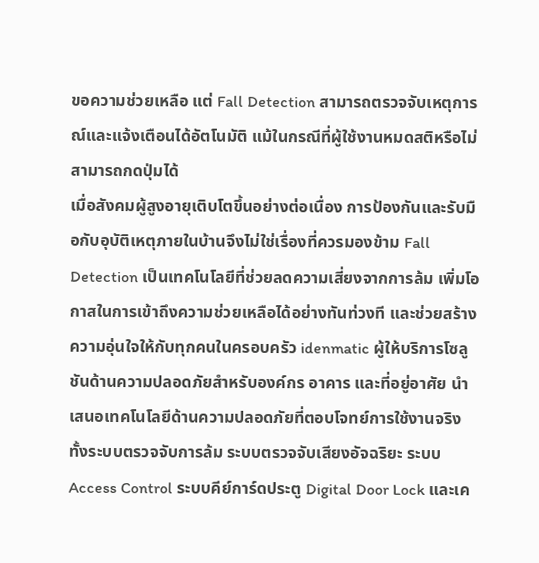ขอความช่วยเหลือ แต่ Fall Detection สามารถตรวจจับเหตุการณ์และแจ้งเตือนได้อัตโนมัติ แม้ในกรณีที่ผู้ใช้งานหมดสติหรือไม่สามารถกดปุ่มได้
เมื่อสังคมผู้สูงอายุเติบโตขึ้นอย่างต่อเนื่อง การป้องกันและรับมือกับอุบัติเหตุภายในบ้านจึงไม่ใช่เรื่องที่ควรมองข้าม Fall Detection เป็นเทคโนโลยีที่ช่วยลดความเสี่ยงจากการล้ม เพิ่มโอกาสในการเข้าถึงความช่วยเหลือได้อย่างทันท่วงที และช่วยสร้างความอุ่นใจให้กับทุกคนในครอบครัว idenmatic ผู้ให้บริการโซลูชันด้านความปลอดภัยสำหรับองค์กร อาคาร และที่อยู่อาศัย นำเสนอเทคโนโลยีด้านความปลอดภัยที่ตอบโจทย์การใช้งานจริง ทั้งระบบตรวจจับการล้ม ระบบตรวจจับเสียงอัจฉริยะ ระบบ Access Control ระบบคีย์การ์ดประตู Digital Door Lock และเค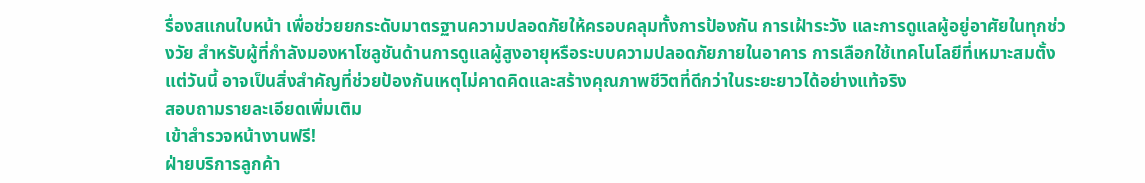รื่องสแกนใบหน้า เพื่อช่วยยกระดับมาตรฐานความปลอดภัยให้ครอบคลุมทั้งการป้องกัน การเฝ้าระวัง และการดูแลผู้อยู่อาศัยในทุกช่วงวัย สำหรับผู้ที่กำลังมองหาโซลูชันด้านการดูแลผู้สูงอายุหรือระบบความปลอดภัยภายในอาคาร การเลือกใช้เทคโนโลยีที่เหมาะสมตั้งแต่วันนี้ อาจเป็นสิ่งสำคัญที่ช่วยป้องกันเหตุไม่คาดคิดและสร้างคุณภาพชีวิตที่ดีกว่าในระยะยาวได้อย่างแท้จริง
สอบถามรายละเอียดเพิ่มเติม
เข้าสำรวจหน้างานฟรี!
ฝ่ายบริการลูกค้า